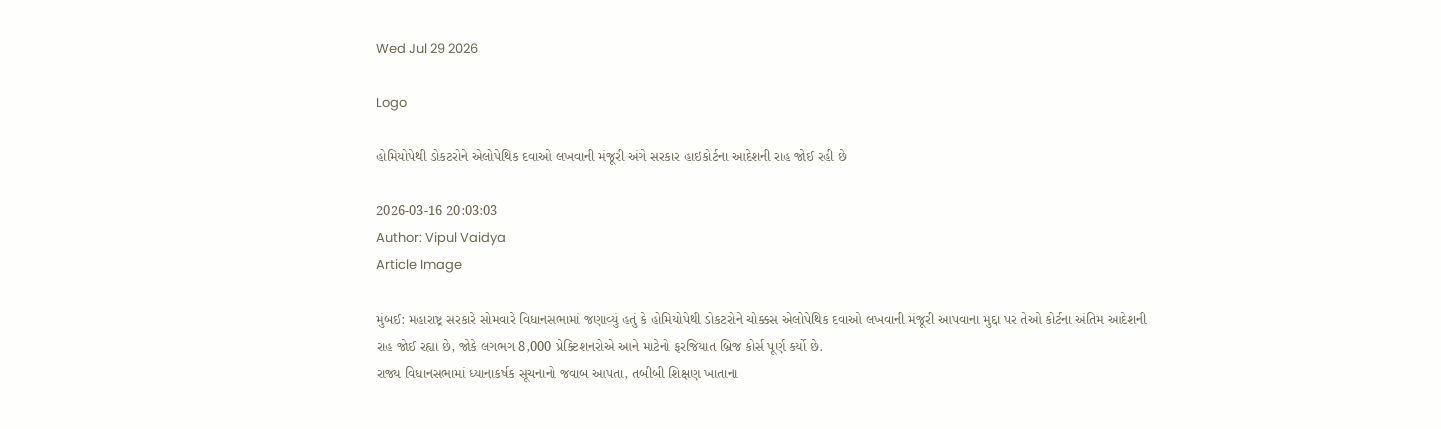Wed Jul 29 2026

Logo

હોમિયોપેથી ડોકટરોને એલોપેથિક દવાઓ લખવાની મંજૂરી અંગે સરકાર હાઇકોર્ટના આદેશની રાહ જોઈ રહી છે

2026-03-16 20:03:03
Author: Vipul Vaidya
Article Image

મુંબઈ: મહારાષ્ટ્ર સરકારે સોમવારે વિધાનસભામાં જણાવ્યું હતું કે હોમિયોપેથી ડોકટરોને ચોક્કસ એલોપેથિક દવાઓ લખવાની મંજૂરી આપવાના મુદ્દા પર તેઓ કોર્ટના અંતિમ આદેશની રાહ જોઈ રહ્યા છે, જોકે લગભગ 8,000 પ્રેક્ટિશનરોએ આને માટેનો ફરજિયાત બ્રિજ કોર્સ પૂર્ણ કર્યો છે.
રાજ્ય વિધાનસભામાં ધ્યાનાકર્ષક સૂચનાનો જવાબ આપતા, તબીબી શિક્ષણ ખાતાના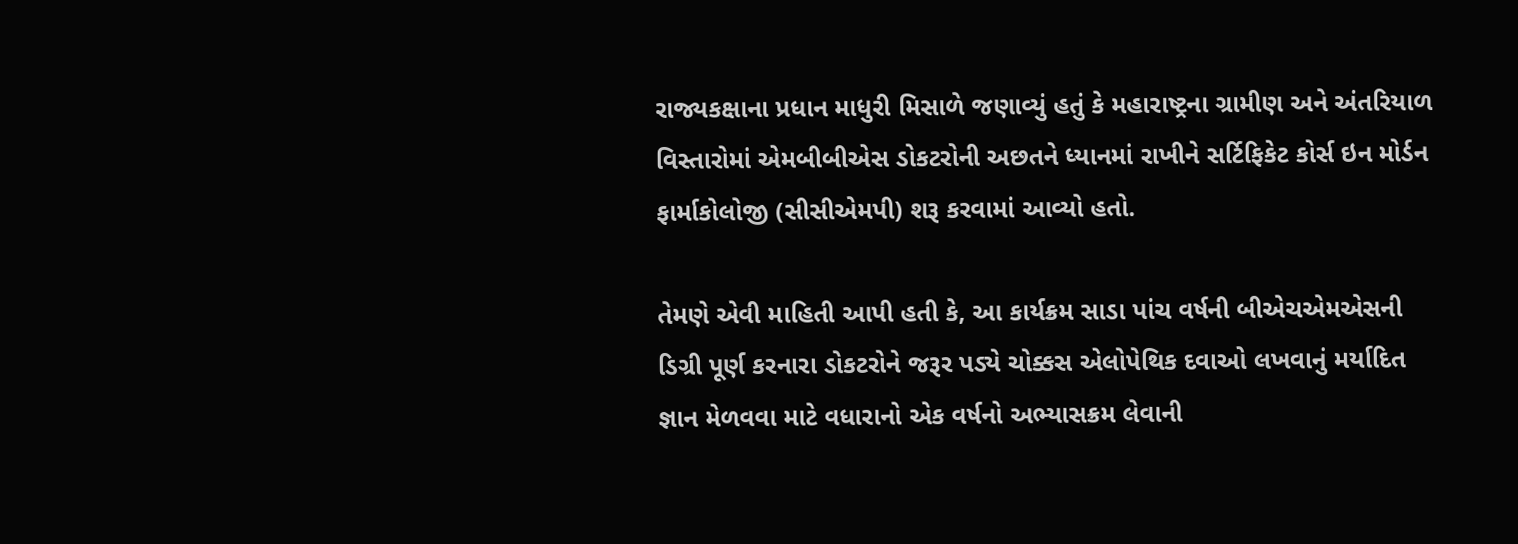રાજ્યકક્ષાના પ્રધાન માધુરી મિસાળે જણાવ્યું હતું કે મહારાષ્ટ્રના ગ્રામીણ અને અંતરિયાળ વિસ્તારોમાં એમબીબીએસ ડોકટરોની અછતને ધ્યાનમાં રાખીને સર્ટિફિકેટ કોર્સ ઇન મોર્ડન ફાર્માકોલોજી (સીસીએમપી) શરૂ કરવામાં આવ્યો હતો.

તેમણે એવી માહિતી આપી હતી કે, આ કાર્યક્રમ સાડા પાંચ વર્ષની બીએચએમએસની ડિગ્રી પૂર્ણ કરનારા ડોકટરોને જરૂર પડ્યે ચોક્કસ એલોપેથિક દવાઓ લખવાનું મર્યાદિત જ્ઞાન મેળવવા માટે વધારાનો એક વર્ષનો અભ્યાસક્રમ લેવાની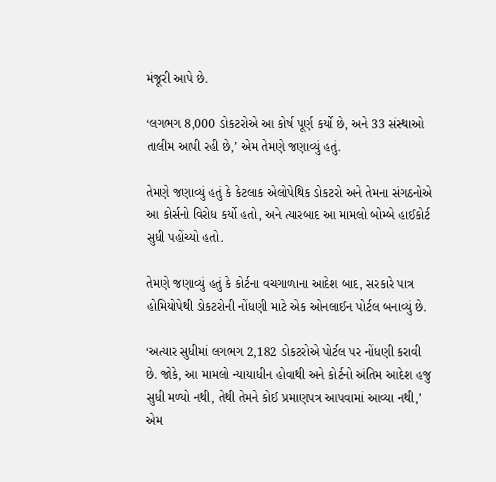મંજૂરી આપે છે.

‘લગભગ 8,000 ડોકટરોએ આ કોર્ષ પૂર્ણ કર્યો છે, અને 33 સંસ્થાઓ તાલીમ આપી રહી છે,’ એમ તેમણે જણાવ્યું હતું.

તેમણે જણાવ્યું હતું કે કેટલાક એલોપેથિક ડોકટરો અને તેમના સંગઠનોએ આ કોર્સનો વિરોધ કર્યો હતો, અને ત્યારબાદ આ મામલો બોમ્બે હાઈકોર્ટ સુધી પહોંચ્યો હતો.

તેમણે જણાવ્યું હતું કે કોર્ટના વચગાળાના આદેશ બાદ, સરકારે પાત્ર હોમિયોપેથી ડોકટરોની નોંધણી માટે એક ઓનલાઈન પોર્ટલ બનાવ્યું છે.

‘અત્યાર સુધીમાં લગભગ 2,182 ડોકટરોએ પોર્ટલ પર નોંધણી કરાવી છે. જોકે, આ મામલો ન્યાયાધીન હોવાથી અને કોર્ટનો અંતિમ આદેશ હજુ સુધી મળ્યો નથી, તેથી તેમને કોઈ પ્રમાણપત્ર આપવામાં આવ્યા નથી,’ એમ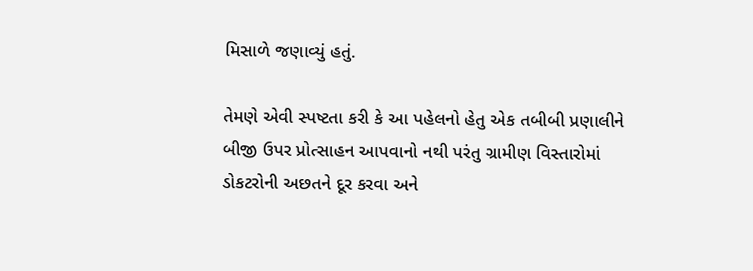મિસાળે જણાવ્યું હતું.

તેમણે એવી સ્પષ્ટતા કરી કે આ પહેલનો હેતુ એક તબીબી પ્રણાલીને બીજી ઉપર પ્રોત્સાહન આપવાનો નથી પરંતુ ગ્રામીણ વિસ્તારોમાં ડોકટરોની અછતને દૂર કરવા અને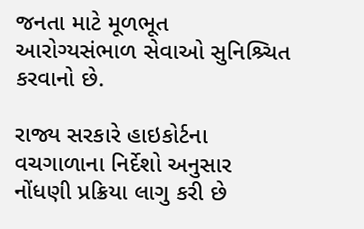જનતા માટે મૂળભૂત આરોગ્યસંભાળ સેવાઓ સુનિશ્ર્ચિત કરવાનો છે.

રાજ્ય સરકારે હાઇકોર્ટના વચગાળાના નિર્દેશો અનુસાર નોંધણી પ્રક્રિયા લાગુ કરી છે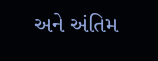અને અંતિમ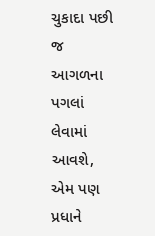ચુકાદા પછી જ આગળના પગલાં લેવામાં આવશે, એમ પણ પ્રધાને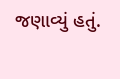જણાવ્યું હતું.